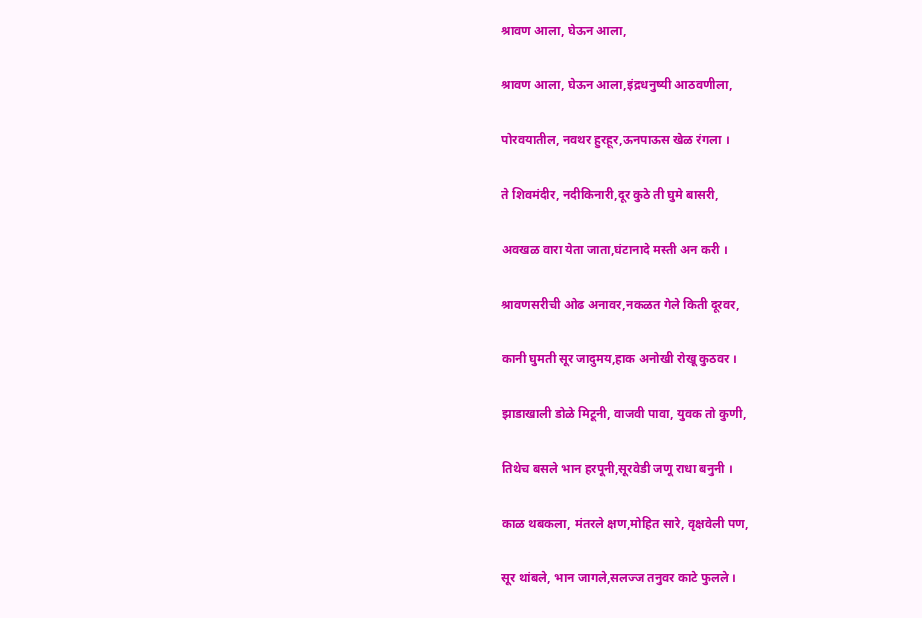श्रावण आला, घेऊन आला,

श्रावण आला, घेऊन आला,इंद्रधनुष्यी आठवणीला,

पोरवयातील, नवथर हुरहूर,ऊनपाऊस खेळ रंगला ।

ते शिवमंदीर, नदीकिनारी,दूर कुठे ती घुमे बासरी,

अवखळ वारा येता जाता,घंटानादे मस्ती अन करी ।

श्रावणसरीची ओढ अनावर,नकळत गेले किती दूरवर,

कानी घुमती सूर जादुमय,हाक अनोखी रोखू कुठवर ।

झाडाखाली डोळे मिटूनी, वाजवी पावा, युवक तो कुणी,

तिथेच बसले भान हरपूनी,सूरवेडी जणू राधा बनुनी ।

काळ थबकला, मंतरले क्षण,मोहित सारे, वृक्षवेली पण,

सूर थांबले, भान जागले,सलज्ज तनुवर काटे फुलले ।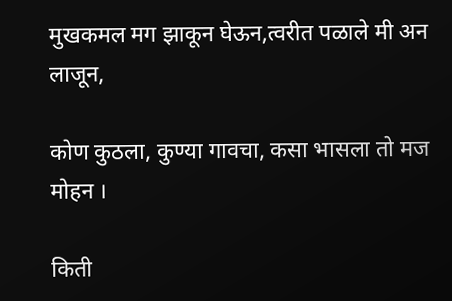मुखकमल मग झाकून घेऊन,त्वरीत पळाले मी अन लाजून,

कोण कुठला, कुण्या गावचा, कसा भासला तो मज मोहन ।

किती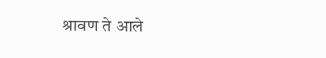श्रावण ते आले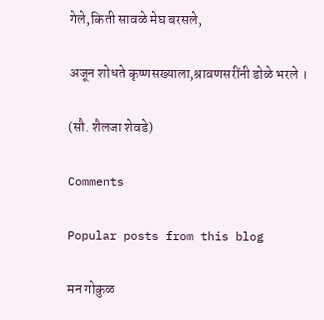गेले,किती सावळे मेघ बरसले,

अजून शोधते कृष्णसख्याला,श्रावणसरींनी डोळे भरले ।

(सौ. शैलजा शेवडे)

Comments

Popular posts from this blog

मन गोकुळ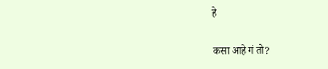हे

कसा आहे गं तो?